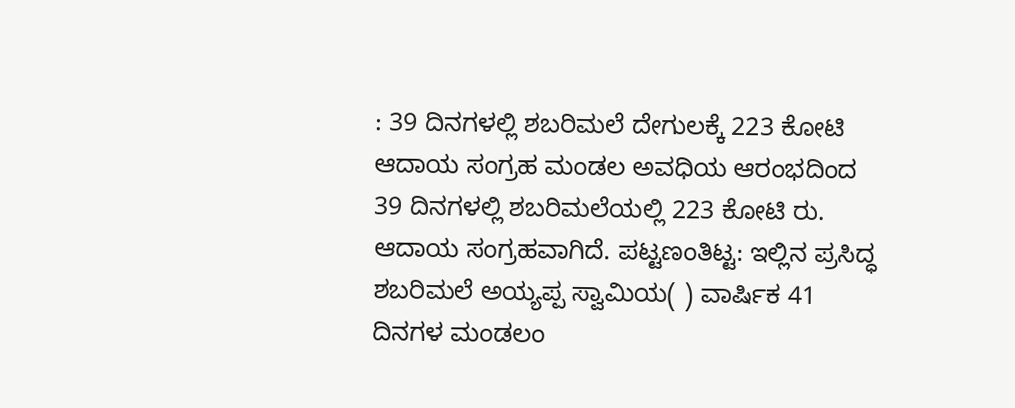: 39 ದಿನಗಳಲ್ಲಿ ಶಬರಿಮಲೆ ದೇಗುಲಕ್ಕೆ 223 ಕೋಟಿ ಆದಾಯ ಸಂಗ್ರಹ ಮಂಡಲ ಅವಧಿಯ ಆರಂಭದಿಂದ 39 ದಿನಗಳಲ್ಲಿ ಶಬರಿಮಲೆಯಲ್ಲಿ 223 ಕೋಟಿ ರು. ಆದಾಯ ಸಂಗ್ರಹವಾಗಿದೆ. ಪಟ್ಟಣಂತಿಟ್ಟ: ಇಲ್ಲಿನ ಪ್ರಸಿದ್ಧ ಶಬರಿಮಲೆ ಅಯ್ಯಪ್ಪ ಸ್ವಾಮಿಯ( ) ವಾರ್ಷಿಕ 41 ದಿನಗಳ ಮಂಡಲಂ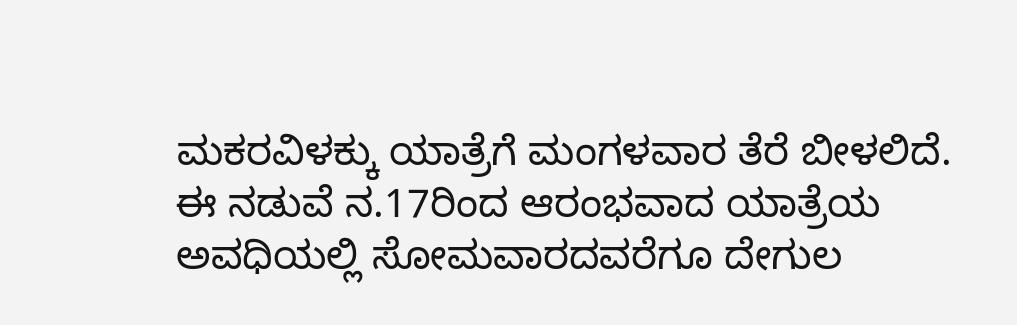ಮಕರವಿಳಕ್ಕು ಯಾತ್ರೆಗೆ ಮಂಗಳವಾರ ತೆರೆ ಬೀಳಲಿದೆ. ಈ ನಡುವೆ ನ.17ರಿಂದ ಆರಂಭವಾದ ಯಾತ್ರೆಯ ಅವಧಿಯಲ್ಲಿ ಸೋಮವಾರದವರೆಗೂ ದೇಗುಲ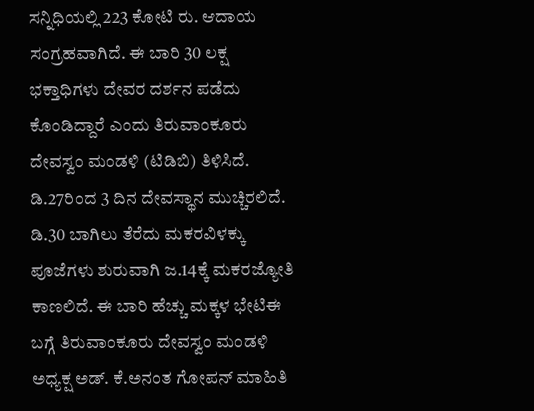ಸನ್ನಿಧಿಯಲ್ಲಿ 223 ಕೋಟಿ ರು. ಆದಾಯ ಸಂಗ್ರಹವಾಗಿದೆ. ಈ ಬಾರಿ 30 ಲಕ್ಷ ಭಕ್ತಾಧಿಗಳು ದೇವರ ದರ್ಶನ ಪಡೆದು ಕೊಂಡಿದ್ದಾರೆ ಎಂದು ತಿರುವಾಂಕೂರು ದೇವಸ್ವಂ ಮಂಡಳಿ (ಟಿಡಿಬಿ) ತಿಳಿಸಿದೆ. ಡಿ.27ರಿಂದ 3 ದಿನ ದೇವಸ್ಥಾನ ಮುಚ್ಚಿರಲಿದೆ. ಡಿ.30 ಬಾಗಿಲು ತೆರೆದು ಮಕರವಿಳಕ್ಕು ಪೂಜೆಗಳು ಶುರುವಾಗಿ ಜ.14ಕ್ಕೆ ಮಕರಜ್ಯೋತಿ ಕಾಣಲಿದೆ. ಈ ಬಾರಿ ಹೆಚ್ಚು ಮಕ್ಕಳ ಭೇಟಿಈ ಬಗ್ಗೆ ತಿರುವಾಂಕೂರು ದೇವಸ್ವಂ ಮಂಡಳಿ ಅಧ್ಯಕ್ಷ ಅಡ್. ಕೆ.ಅನಂತ ಗೋಪನ್ ಮಾಹಿತಿ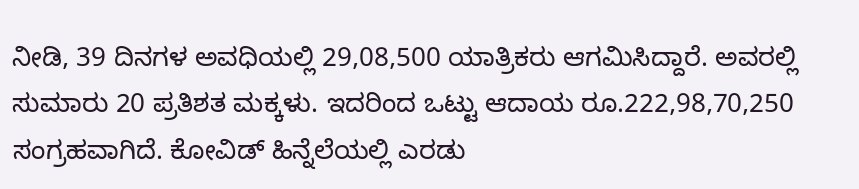ನೀಡಿ, 39 ದಿನಗಳ ಅವಧಿಯಲ್ಲಿ 29,08,500 ಯಾತ್ರಿಕರು ಆಗಮಿಸಿದ್ದಾರೆ. ಅವರಲ್ಲಿ ಸುಮಾರು 20 ಪ್ರತಿಶತ ಮಕ್ಕಳು. ಇದರಿಂದ ಒಟ್ಟು ಆದಾಯ ರೂ.222,98,70,250 ಸಂಗ್ರಹವಾಗಿದೆ. ಕೋವಿಡ್ ಹಿನ್ನೆಲೆಯಲ್ಲಿ ಎರಡು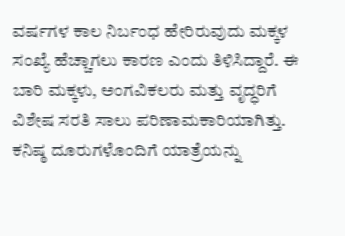ವರ್ಷಗಳ ಕಾಲ ನಿರ್ಬಂಧ ಹೇರಿರುವುದು ಮಕ್ಕಳ ಸಂಖ್ಯೆ ಹೆಚ್ಚಾಗಲು ಕಾರಣ ಎಂದು ತಿಳಿಸಿದ್ದಾರೆ. ಈ ಬಾರಿ ಮಕ್ಕಳು, ಅಂಗವಿಕಲರು ಮತ್ತು ವೃದ್ಧರಿಗೆ ವಿಶೇಷ ಸರತಿ ಸಾಲು ಪರಿಣಾಮಕಾರಿಯಾಗಿತ್ತು. ಕನಿಷ್ಠ ದೂರುಗಳೊಂದಿಗೆ ಯಾತ್ರೆಯನ್ನು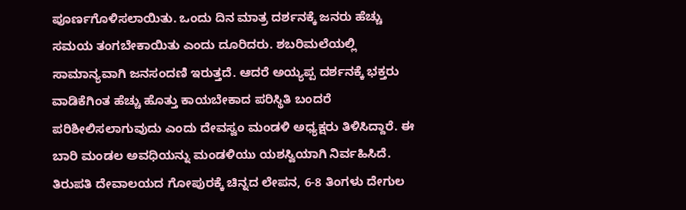ಪೂರ್ಣಗೊಳಿಸಲಾಯಿತು. ಒಂದು ದಿನ ಮಾತ್ರ ದರ್ಶನಕ್ಕೆ ಜನರು ಹೆಚ್ಚು ಸಮಯ ತಂಗಬೇಕಾಯಿತು ಎಂದು ದೂರಿದರು. ಶಬರಿಮಲೆಯಲ್ಲಿ ಸಾಮಾನ್ಯವಾಗಿ ಜನಸಂದಣಿ ಇರುತ್ತದೆ. ಆದರೆ ಅಯ್ಯಪ್ಪ ದರ್ಶನಕ್ಕೆ ಭಕ್ತರು ವಾಡಿಕೆಗಿಂತ ಹೆಚ್ಚು ಹೊತ್ತು ಕಾಯಬೇಕಾದ ಪರಿಸ್ಥಿತಿ ಬಂದರೆ ಪರಿಶೀಲಿಸಲಾಗುವುದು ಎಂದು ದೇವಸ್ವಂ ಮಂಡಳಿ ಅಧ್ಯಕ್ಷರು ತಿಳಿಸಿದ್ದಾರೆ. ಈ ಬಾರಿ ಮಂಡಲ ಅವಧಿಯನ್ನು ಮಂಡಳಿಯು ಯಶಸ್ವಿಯಾಗಿ ನಿರ್ವಹಿಸಿದೆ. ತಿರುಪತಿ ದೇವಾಲಯದ ಗೋಪುರಕ್ಕೆ ಚಿನ್ನದ ಲೇಪನ, 6-8 ತಿಂಗಳು ದೇಗುಲ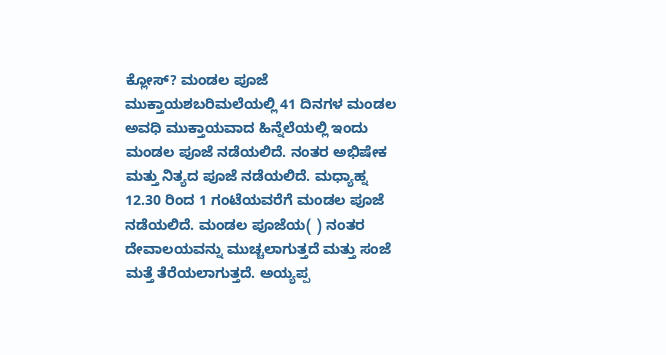ಕ್ಲೋಸ್? ಮಂಡಲ ಪೂಜೆ ಮುಕ್ತಾಯಶಬರಿಮಲೆಯಲ್ಲಿ 41 ದಿನಗಳ ಮಂಡಲ ಅವಧಿ ಮುಕ್ತಾಯವಾದ ಹಿನ್ನೆಲೆಯಲ್ಲಿ ಇಂದು ಮಂಡಲ ಪೂಜೆ ನಡೆಯಲಿದೆ. ನಂತರ ಅಭಿಷೇಕ ಮತ್ತು ನಿತ್ಯದ ಪೂಜೆ ನಡೆಯಲಿದೆ. ಮಧ್ಯಾಹ್ನ 12.30 ರಿಂದ 1 ಗಂಟೆಯವರೆಗೆ ಮಂಡಲ ಪೂಜೆ ನಡೆಯಲಿದೆ. ಮಂಡಲ ಪೂಜೆಯ( ) ನಂತರ ದೇವಾಲಯವನ್ನು ಮುಚ್ಚಲಾಗುತ್ತದೆ ಮತ್ತು ಸಂಜೆ ಮತ್ತೆ ತೆರೆಯಲಾಗುತ್ತದೆ. ಅಯ್ಯಪ್ಪ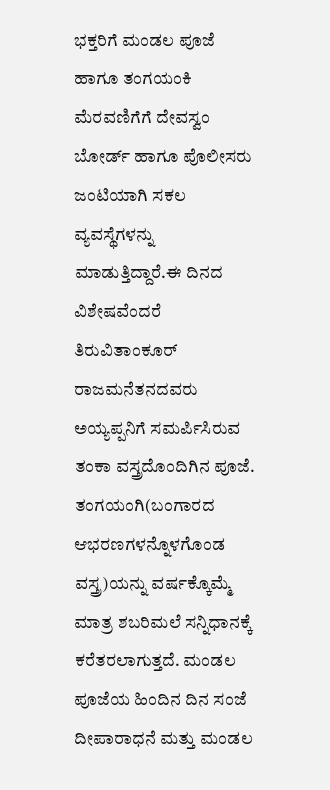ಭಕ್ತರಿಗೆ ಮಂಡಲ ಪೂಜೆ ಹಾಗೂ ತಂಗಯಂಕಿ ಮೆರವಣಿಗೆಗೆ ದೇವಸ್ವಂ ಬೋರ್ಡ್ ಹಾಗೂ ಪೊಲೀಸರು ಜಂಟಿಯಾಗಿ ಸಕಲ ವ್ಯವಸ್ಥೆಗಳನ್ನು ಮಾಡುತ್ತಿದ್ದಾರೆ.ಈ ದಿನದ ವಿಶೇಷವೆಂದರೆ ತಿರುವಿತಾಂಕೂರ್ ರಾಜಮನೆತನದವರು ಅಯ್ಯಪ್ಪನಿಗೆ ಸಮರ್ಪಿಸಿರುವ ತಂಕಾ ವಸ್ತ್ರದೊಂದಿಗಿನ ಪೂಜೆ. ತಂಗಯಂಗಿ(ಬಂಗಾರದ ಆಭರಣಗಳನ್ನೊಳಗೊಂಡ ವಸ್ತ್ರ)ಯನ್ನು ವರ್ಷಕ್ಕೊಮ್ಮೆ ಮಾತ್ರ ಶಬರಿಮಲೆ ಸನ್ನಿಧಾನಕ್ಕೆ ಕರೆತರಲಾಗುತ್ತದೆ. ಮಂಡಲ ಪೂಜೆಯ ಹಿಂದಿನ ದಿನ ಸಂಜೆ ದೀಪಾರಾಧನೆ ಮತ್ತು ಮಂಡಲ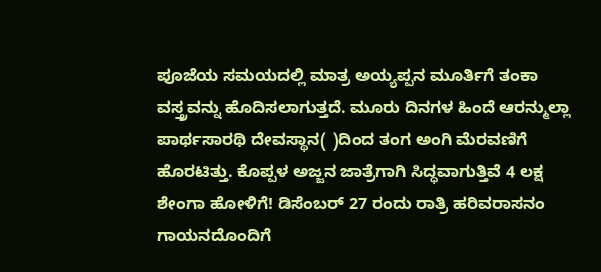ಪೂಜೆಯ ಸಮಯದಲ್ಲಿ ಮಾತ್ರ ಅಯ್ಯಪ್ಪನ ಮೂರ್ತಿಗೆ ತಂಕಾ ವಸ್ತ್ರವನ್ನು ಹೊದಿಸಲಾಗುತ್ತದೆ. ಮೂರು ದಿನಗಳ ಹಿಂದೆ ಆರನ್ಮುಲ್ಲಾ ಪಾರ್ಥಸಾರಥಿ ದೇವಸ್ಥಾನ( )ದಿಂದ ತಂಗ ಅಂಗಿ ಮೆರವಣಿಗೆ ಹೊರಟಿತ್ತು. ಕೊಪ್ಪಳ ಅಜ್ಜನ ಜಾತ್ರೆಗಾಗಿ ಸಿದ್ಧವಾಗುತ್ತಿವೆ 4 ಲಕ್ಷ ಶೇಂಗಾ ಹೋಳಿಗೆ! ಡಿಸೆಂಬರ್ 27 ರಂದು ರಾತ್ರಿ ಹರಿವರಾಸನಂ ಗಾಯನದೊಂದಿಗೆ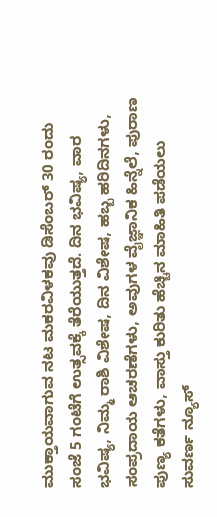ಮುಕ್ತಾಯವಾಗುವ ನಟ ಮಕರವಿಳಕವು ಡಿಸೆಂಬರ್ 30 ರಂದು ಸಂಜೆ 5 ಗಂಟೆಗೆ ಉತ್ಸವಕ್ಕೆ ತೆರೆಯುತ್ತದೆ. ದಿನ ಭವಿಷ್ಯ, ವಾರ ಭವಿಷ್ಯ, ನಿಮ್ಮ ರಾಶಿ ವಿಶೇಷ, ದಿನ ವಿಶೇಷ, ಹಬ್ಬ ಹರಿದಿನಗಳು, ಸಂಪ್ರದಾಯ ಆಚರಣೆಗಳು, ಅವುಗಳ ವೈಜ್ಞಾನಿಕ ಹಿನ್ನೆಲೆ, ಪುರಾಣ ಪುಣ್ಯ ಕತೆಗಳು, ವಾಸ್ತು ಕುರಿತು ಹೆಚ್ಚಿನ ಮಾಹಿತಿ ಪಡೆಯಲು ಸುವರ್ಣ ನ್ಯೂಸ್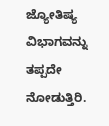ಜ್ಯೋತಿಷ್ಯ ವಿಭಾಗವನ್ನು ತಪ್ಪದೇ ನೋಡುತ್ತಿರಿ.